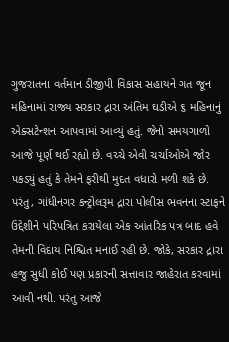ગુજરાતના વર્તમાન ડીજીપી વિકાસ સહાયને ગત જૂન મહિનામાં રાજ્ય સરકાર દ્રારા અંતિમ ઘડીએ ૬ મહિનાનું એક્સટેન્શન આપવામાં આવ્યું હતું. જેનો સમયગાળો આજે પૂર્ણ થઈ રહ્યો છે. વચ્ચે એવી ચર્ચાઓએ જોર પકડ્યું હતું કે તેમને ફરીથી મુદત વધારો મળી શકે છે. પરંતુ, ગાંધીનગર કન્ટ્રોલરૂમ દ્રારા પોલીસ ભવનના સ્ટાફને ઉદ્દેશીને પરિપત્રિત કરાયેલા એક આંતરિક પત્ર બાદ હવે તેમની વિદાય નિશ્ચિત મનાઈ રહી છે. જોકે, સરકાર દ્રારા હજુ સુધી કોઈ પણ પ્રકારની સત્તાવાર જાહેરાત કરવામાં આવી નથી. પરંતુ આજે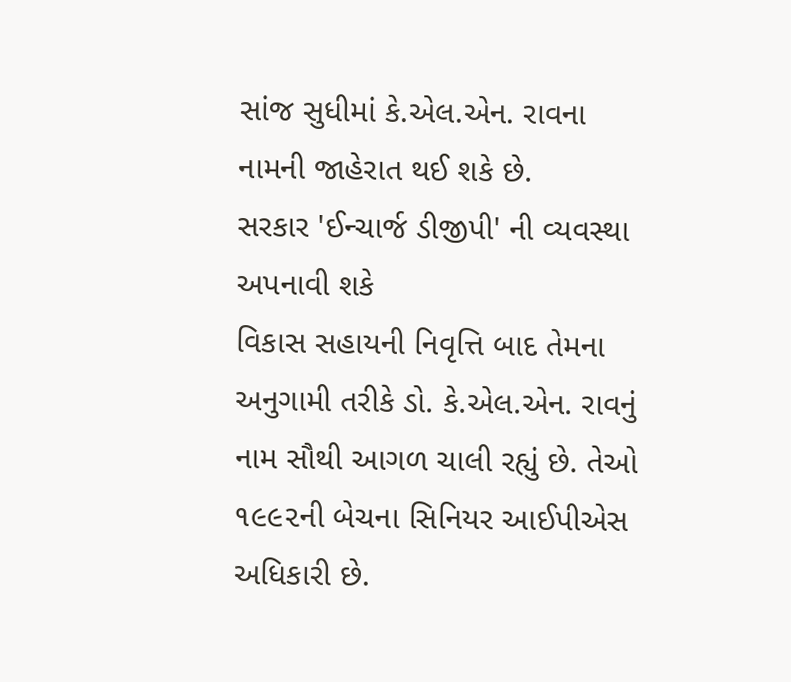સાંજ સુધીમાં કે.એલ.એન. રાવના નામની જાહેરાત થઈ શકે છે.
સરકાર 'ઈન્ચાર્જ ડીજીપી' ની વ્યવસ્થા અપનાવી શકે
વિકાસ સહાયની નિવૃત્તિ બાદ તેમના અનુગામી તરીકે ડો. કે.એલ.એન. રાવનું નામ સૌથી આગળ ચાલી રહ્યું છે. તેઓ ૧૯૯૨ની બેચના સિનિયર આઈપીએસ અધિકારી છે.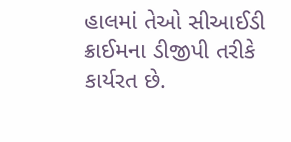હાલમાં તેઓ સીઆઈડી ક્રાઈમના ડીજીપી તરીકે કાર્યરત છે.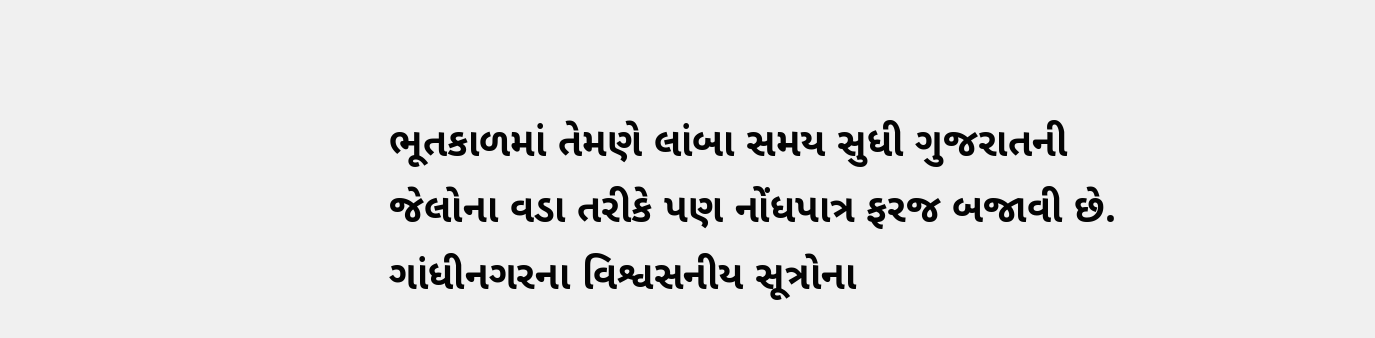ભૂતકાળમાં તેમણે લાંબા સમય સુધી ગુજરાતની જેલોના વડા તરીકે પણ નોંધપાત્ર ફરજ બજાવી છે. ગાંધીનગરના વિશ્વસનીય સૂત્રોના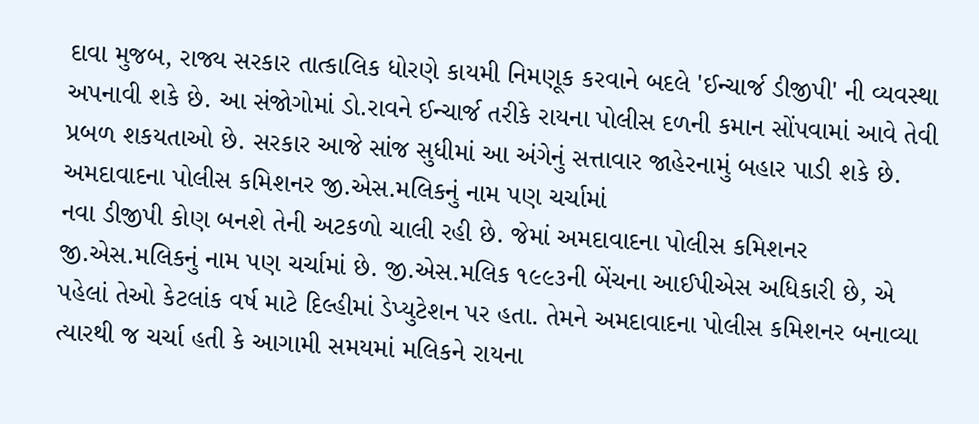દાવા મુજબ, રાજ્ય સરકાર તાત્કાલિક ધોરણે કાયમી નિમણૂક કરવાને બદલે 'ઈન્ચાર્જ ડીજીપી' ની વ્યવસ્થા અપનાવી શકે છે. આ સંજોગોમાં ડો.રાવને ઈન્ચાર્જ તરીકે રાયના પોલીસ દળની કમાન સોંપવામાં આવે તેવી પ્રબળ શકયતાઓ છે. સરકાર આજે સાંજ સુધીમાં આ અંગેનું સત્તાવાર જાહેરનામું બહાર પાડી શકે છે.
અમદાવાદના પોલીસ કમિશનર જી.એસ.મલિકનું નામ પણ ચર્ચામાં
નવા ડીજીપી કોણ બનશે તેની અટકળો ચાલી રહી છે. જેમાં અમદાવાદના પોલીસ કમિશનર જી.એસ.મલિકનું નામ પણ ચર્ચામાં છે. જી.એસ.મલિક ૧૯૯૩ની બેંચના આઈપીએસ અધિકારી છે, એ પહેલાં તેઓ કેટલાંક વર્ષ માટે દિલ્હીમાં ડેપ્યુટેશન પર હતા. તેમને અમદાવાદના પોલીસ કમિશનર બનાવ્યા ત્યારથી જ ચર્ચા હતી કે આગામી સમયમાં મલિકને રાયના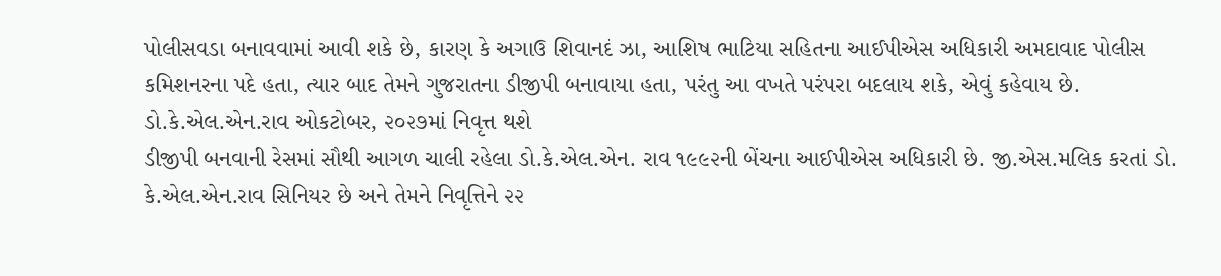પોલીસવડા બનાવવામાં આવી શકે છે, કારણ કે અગાઉ શિવાનદં ઝા, આશિષ ભાટિયા સહિતના આઈપીએસ અધિકારી અમદાવાદ પોલીસ કમિશનરના પદે હતા, ત્યાર બાદ તેમને ગુજરાતના ડીજીપી બનાવાયા હતા, પરંતુ આ વખતે પરંપરા બદલાય શકે, એવું કહેવાય છે.
ડો.કે.એલ.એન.રાવ ઓકટોબર, ૨૦૨૭માં નિવૃત્ત થશે
ડીજીપી બનવાની રેસમાં સૌથી આગળ ચાલી રહેલા ડો.કે.એલ.એન. રાવ ૧૯૯૨ની બેંચના આઈપીએસ અધિકારી છે. જી.એસ.મલિક કરતાં ડો. કે.એલ.એન.રાવ સિનિયર છે અને તેમને નિવૃત્તિને ૨૨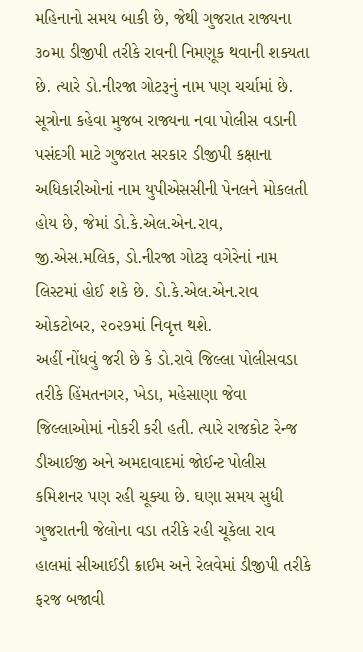મહિનાનો સમય બાકી છે, જેથી ગુજરાત રાજ્યના ૩૦મા ડીજીપી તરીકે રાવની નિમણૂક થવાની શક્યતા છે. ત્યારે ડો.નીરજા ગોટરૂનું નામ પણ ચર્ચામાં છે. સૂત્રોના કહેવા મુજબ રાજ્યના નવા પોલીસ વડાની પસંદગી માટે ગુજરાત સરકાર ડીજીપી કક્ષાના અધિકારીઓનાં નામ યુપીએસસીની પેનલને મોકલતી હોય છે, જેમાં ડો.કે.એલ.એન.રાવ, જી.એસ.મલિક, ડો.નીરજા ગોટરૂ વગેરેનાં નામ લિસ્ટમાં હોઈ શકે છે. ડો.કે.એલ.એન.રાવ ઓકટોબર, ૨૦૨૭માં નિવૃત્ત થશે.
અહીં નોંધવું જરી છે કે ડો.રાવે જિલ્લા પોલીસવડા તરીકે હિંમતનગર, ખેડા, મહેસાણા જેવા જિલ્લાઓમાં નોકરી કરી હતી. ત્યારે રાજકોટ રેન્જ ડીઆઈજી અને અમદાવાદમાં જોઈન્ટ પોલીસ કમિશનર પણ રહી ચૂક્યા છે. ઘણા સમય સુધી ગુજરાતની જેલોના વડા તરીકે રહી ચૂકેલા રાવ હાલમાં સીઆઈડી ક્રાઈમ અને રેલવેમાં ડીજીપી તરીકે ફરજ બજાવી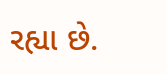રહ્યા છે.